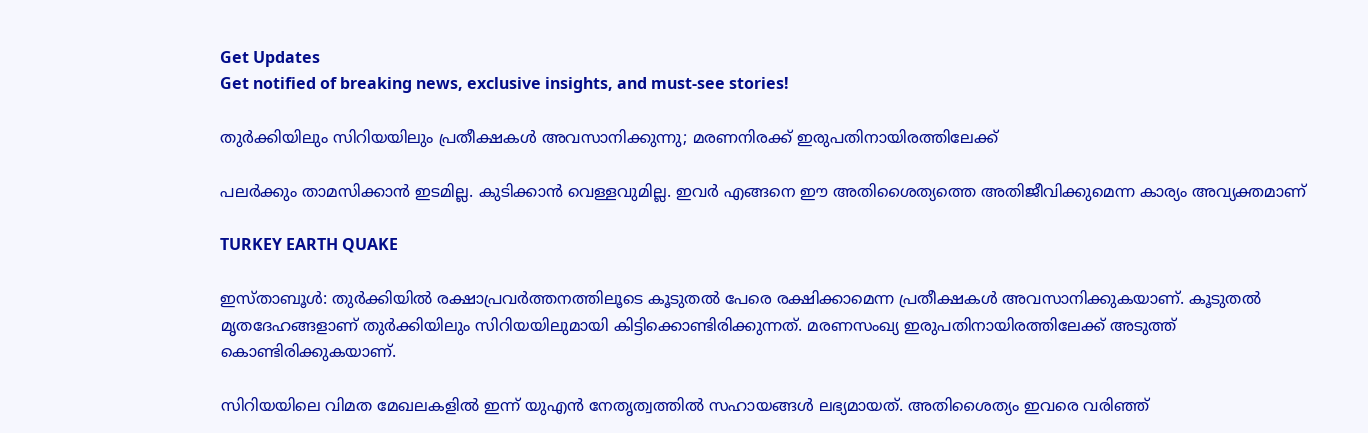Get Updates
Get notified of breaking news, exclusive insights, and must-see stories!

തുര്‍ക്കിയിലും സിറിയയിലും പ്രതീക്ഷകള്‍ അവസാനിക്കുന്നു; മരണനിരക്ക് ഇരുപതിനായിരത്തിലേക്ക്

പലര്‍ക്കും താമസിക്കാന്‍ ഇടമില്ല. കുടിക്കാന്‍ വെള്ളവുമില്ല. ഇവര്‍ എങ്ങനെ ഈ അതിശൈത്യത്തെ അതിജീവിക്കുമെന്ന കാര്യം അവ്യക്തമാണ്

TURKEY EARTH QUAKE

ഇസ്താബൂള്‍: തുര്‍ക്കിയില്‍ രക്ഷാപ്രവര്‍ത്തനത്തിലൂടെ കൂടുതല്‍ പേരെ രക്ഷിക്കാമെന്ന പ്രതീക്ഷകള്‍ അവസാനിക്കുകയാണ്. കൂടുതല്‍ മൃതദേഹങ്ങളാണ് തുര്‍ക്കിയിലും സിറിയയിലുമായി കിട്ടിക്കൊണ്ടിരിക്കുന്നത്. മരണസംഖ്യ ഇരുപതിനായിരത്തിലേക്ക് അടുത്ത് കൊണ്ടിരിക്കുകയാണ്.

സിറിയയിലെ വിമത മേഖലകളില്‍ ഇന്ന് യുഎന്‍ നേതൃത്വത്തില്‍ സഹായങ്ങള്‍ ലഭ്യമായത്. അതിശൈത്യം ഇവരെ വരിഞ്ഞ്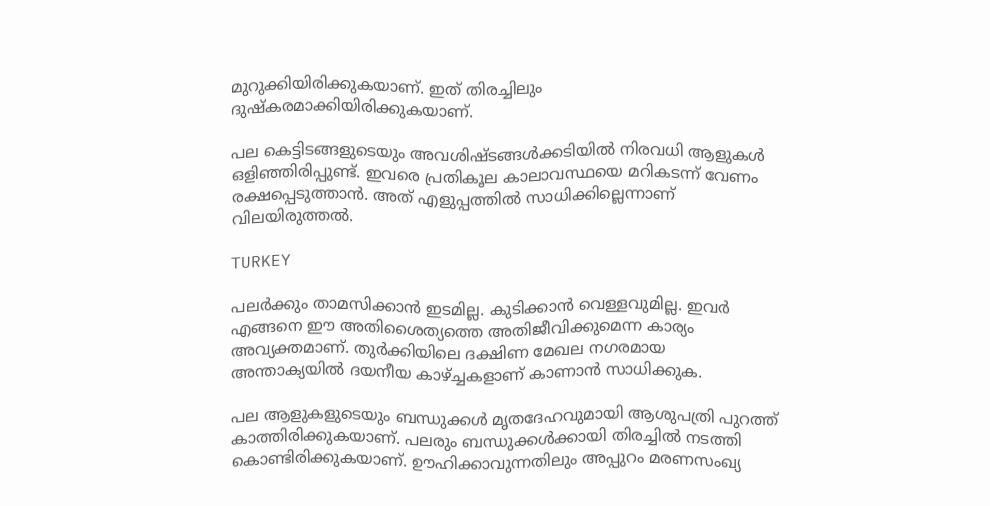മുറുക്കിയിരിക്കുകയാണ്. ഇത് തിരച്ചിലും ദുഷ്‌കരമാക്കിയിരിക്കുകയാണ്.

പല കെട്ടിടങ്ങളുടെയും അവശിഷ്ടങ്ങള്‍ക്കടിയില്‍ നിരവധി ആളുകള്‍ ഒളിഞ്ഞിരിപ്പുണ്ട്. ഇവരെ പ്രതികൂല കാലാവസ്ഥയെ മറികടന്ന് വേണം രക്ഷപ്പെടുത്താന്‍. അത് എളുപ്പത്തില്‍ സാധിക്കില്ലെന്നാണ് വിലയിരുത്തല്‍.

TURKEY

പലര്‍ക്കും താമസിക്കാന്‍ ഇടമില്ല. കുടിക്കാന്‍ വെള്ളവുമില്ല. ഇവര്‍ എങ്ങനെ ഈ അതിശൈത്യത്തെ അതിജീവിക്കുമെന്ന കാര്യം അവ്യക്തമാണ്. തുര്‍ക്കിയിലെ ദക്ഷിണ മേഖല നഗരമായ അന്താക്യയില്‍ ദയനീയ കാഴ്ച്ചകളാണ് കാണാന്‍ സാധിക്കുക.

പല ആളുകളുടെയും ബന്ധുക്കള്‍ മൃതദേഹവുമായി ആശുപത്രി പുറത്ത് കാത്തിരിക്കുകയാണ്. പലരും ബന്ധുക്കള്‍ക്കായി തിരച്ചില്‍ നടത്തി കൊണ്ടിരിക്കുകയാണ്. ഊഹിക്കാവുന്നതിലും അപ്പുറം മരണസംഖ്യ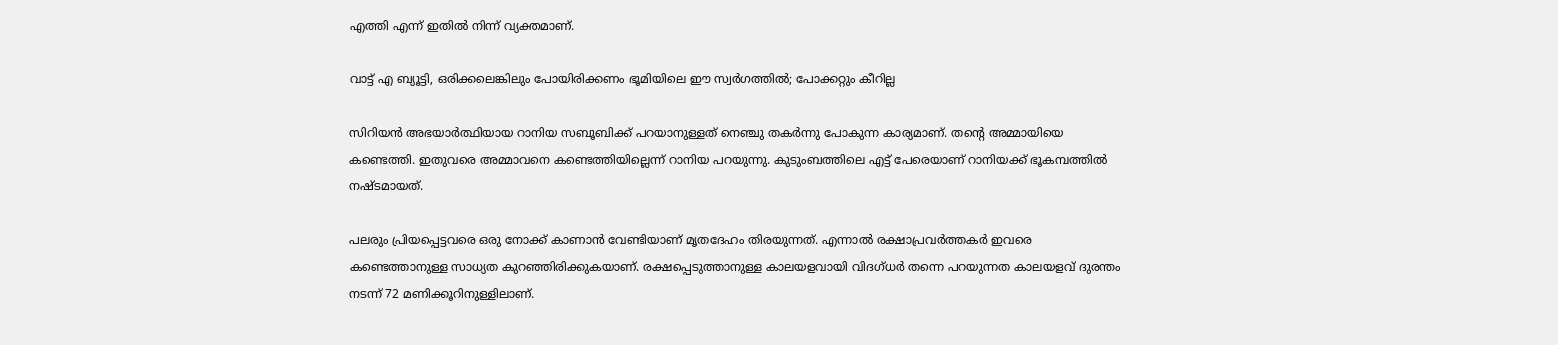എത്തി എന്ന് ഇതില്‍ നിന്ന് വ്യക്തമാണ്.

വാട്ട് എ ബ്യൂട്ടി, ഒരിക്കലെങ്കിലും പോയിരിക്കണം ഭൂമിയിലെ ഈ സ്വര്‍ഗത്തില്‍; പോക്കറ്റും കീറില്ല

സിറിയന്‍ അഭയാര്‍ത്ഥിയായ റാനിയ സബൂബിക്ക് പറയാനുള്ളത് നെഞ്ചു തകര്‍ന്നു പോകുന്ന കാര്യമാണ്. തന്റെ അമ്മായിയെ കണ്ടെത്തി. ഇതുവരെ അമ്മാവനെ കണ്ടെത്തിയില്ലെന്ന് റാനിയ പറയുന്നു. കുടുംബത്തിലെ എട്ട് പേരെയാണ് റാനിയക്ക് ഭൂകമ്പത്തില്‍ നഷ്ടമായത്.

പലരും പ്രിയപ്പെട്ടവരെ ഒരു നോക്ക് കാണാന്‍ വേണ്ടിയാണ് മൃതദേഹം തിരയുന്നത്. എന്നാല്‍ രക്ഷാപ്രവര്‍ത്തകര്‍ ഇവരെ കണ്ടെത്താനുള്ള സാധ്യത കുറഞ്ഞിരിക്കുകയാണ്. രക്ഷപ്പെടുത്താനുള്ള കാലയളവായി വിദഗ്ധര്‍ തന്നെ പറയുന്നത കാലയളവ് ദുരന്തം നടന്ന് 72 മണിക്കൂറിനുള്ളിലാണ്.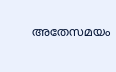അതേസമയം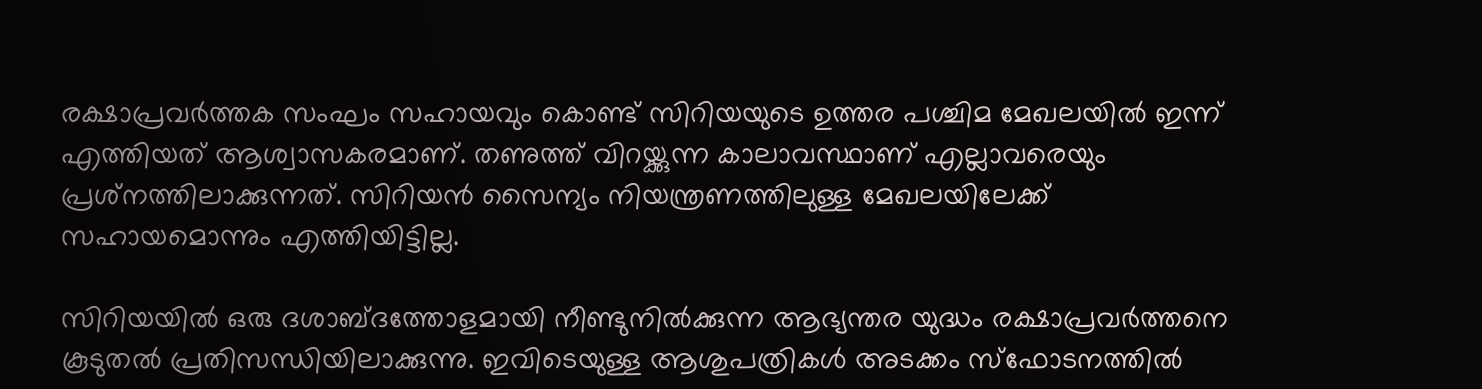രക്ഷാപ്രവര്‍ത്തക സംഘം സഹായവും കൊണ്ട് സിറിയയുടെ ഉത്തര പശ്ചിമ മേഖലയില്‍ ഇന്ന് എത്തിയത് ആശ്വാസകരമാണ്. തണുത്ത് വിറയ്ക്കുന്ന കാലാവസ്ഥാണ് എല്ലാവരെയും പ്രശ്‌നത്തിലാക്കുന്നത്. സിറിയന്‍ സൈന്യം നിയന്ത്രണത്തിലുള്ള മേഖലയിലേക്ക് സഹായമൊന്നും എത്തിയിട്ടില്ല.

സിറിയയില്‍ ഒരു ദശാബ്ദത്തോളമായി നീണ്ടുനില്‍ക്കുന്ന ആഭ്യന്തര യുദ്ധം രക്ഷാപ്രവര്‍ത്തനെ കൂടുതല്‍ പ്രതിസന്ധിയിലാക്കുന്നു. ഇവിടെയുള്ള ആശുപത്രികള്‍ അടക്കം സ്‌ഫോടനത്തില്‍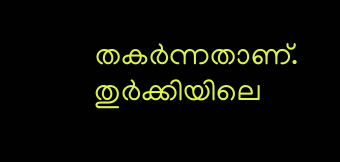തകര്‍ന്നതാണ്. തുര്‍ക്കിയിലെ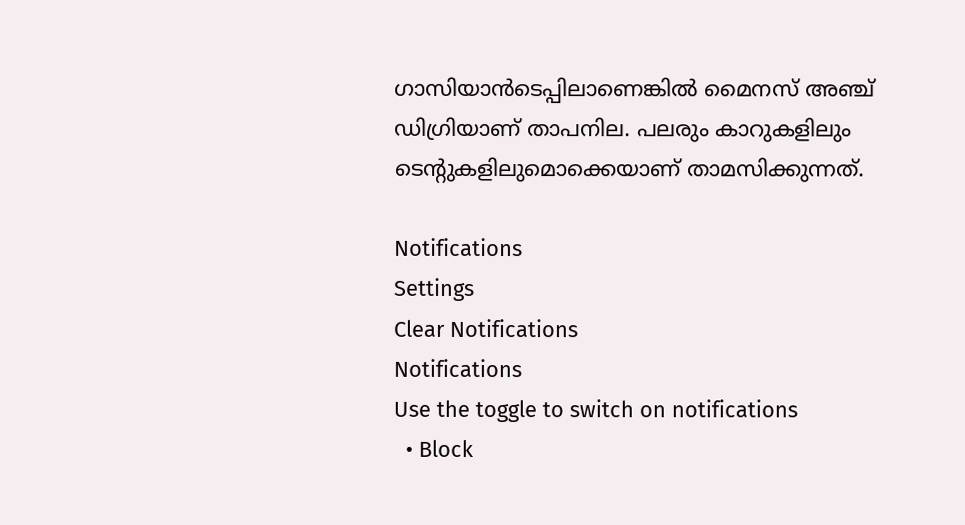ഗാസിയാന്‍ടെപ്പിലാണെങ്കില്‍ മൈനസ് അഞ്ച് ഡിഗ്രിയാണ് താപനില. പലരും കാറുകളിലും ടെന്റുകളിലുമൊക്കെയാണ് താമസിക്കുന്നത്.

Notifications
Settings
Clear Notifications
Notifications
Use the toggle to switch on notifications
  • Block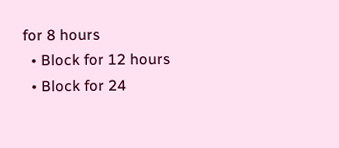for 8 hours
  • Block for 12 hours
  • Block for 24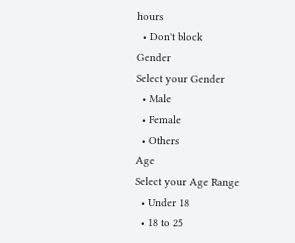hours
  • Don't block
Gender
Select your Gender
  • Male
  • Female
  • Others
Age
Select your Age Range
  • Under 18
  • 18 to 25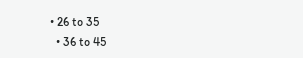• 26 to 35
  • 36 to 45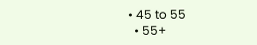• 45 to 55
  • 55+